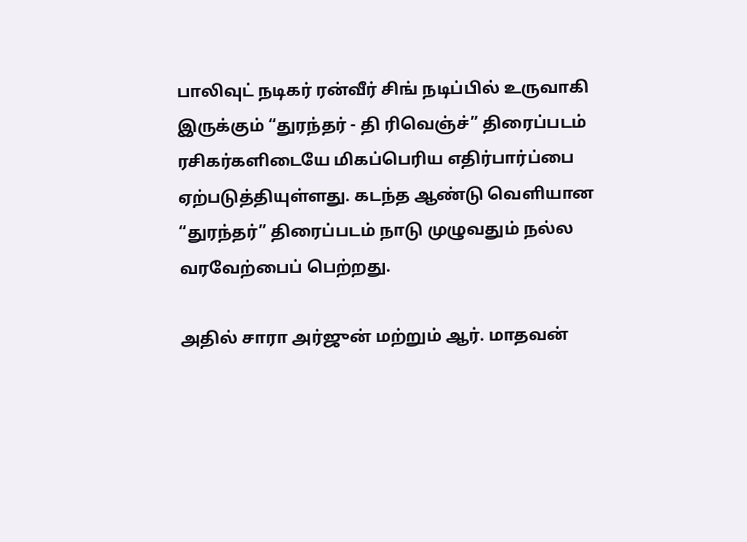பாலிவுட் நடிகர் ரன்வீர் சிங் நடிப்பில் உருவாகி இருக்கும் “துரந்தர் - தி ரிவெஞ்ச்” திரைப்படம் ரசிகர்களிடையே மிகப்பெரிய எதிர்பார்ப்பை ஏற்படுத்தியுள்ளது. கடந்த ஆண்டு வெளியான “துரந்தர்” திரைப்படம் நாடு முழுவதும் நல்ல வரவேற்பைப் பெற்றது.

அதில் சாரா அர்ஜுன் மற்றும் ஆர். மாதவன்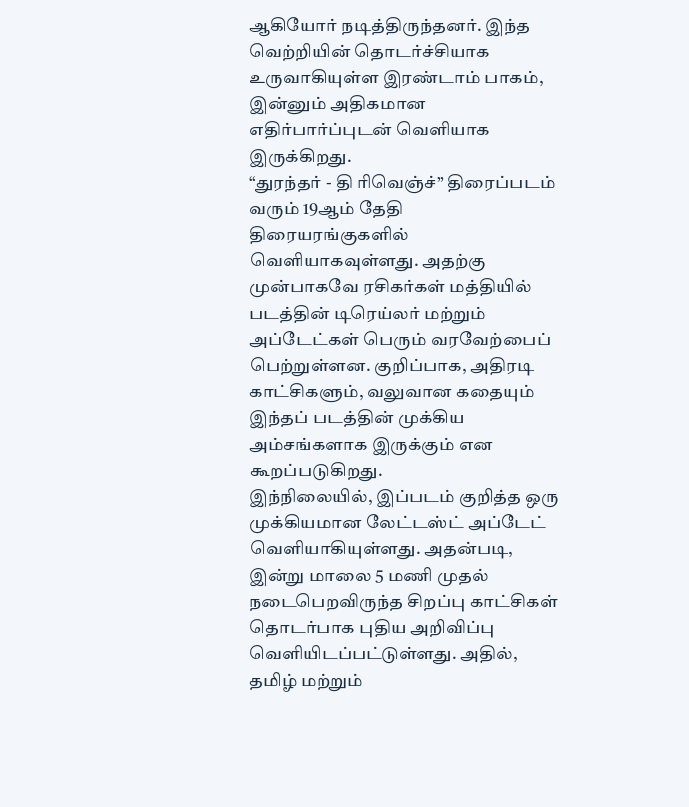ஆகியோர் நடித்திருந்தனர். இந்த வெற்றியின் தொடர்ச்சியாக உருவாகியுள்ள இரண்டாம் பாகம், இன்னும் அதிகமான எதிர்பார்ப்புடன் வெளியாக இருக்கிறது.
“துரந்தர் - தி ரிவெஞ்ச்” திரைப்படம் வரும் 19ஆம் தேதி திரையரங்குகளில் வெளியாகவுள்ளது. அதற்கு முன்பாகவே ரசிகர்கள் மத்தியில் படத்தின் டிரெய்லர் மற்றும் அப்டேட்கள் பெரும் வரவேற்பைப் பெற்றுள்ளன. குறிப்பாக, அதிரடி காட்சிகளும், வலுவான கதையும் இந்தப் படத்தின் முக்கிய அம்சங்களாக இருக்கும் என கூறப்படுகிறது.
இந்நிலையில், இப்படம் குறித்த ஒரு முக்கியமான லேட்டஸ்ட் அப்டேட் வெளியாகியுள்ளது. அதன்படி, இன்று மாலை 5 மணி முதல் நடைபெறவிருந்த சிறப்பு காட்சிகள் தொடர்பாக புதிய அறிவிப்பு வெளியிடப்பட்டுள்ளது. அதில், தமிழ் மற்றும்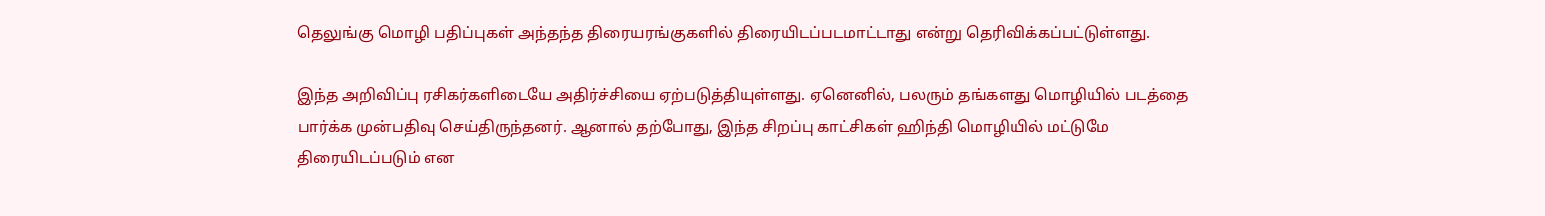தெலுங்கு மொழி பதிப்புகள் அந்தந்த திரையரங்குகளில் திரையிடப்படமாட்டாது என்று தெரிவிக்கப்பட்டுள்ளது.

இந்த அறிவிப்பு ரசிகர்களிடையே அதிர்ச்சியை ஏற்படுத்தியுள்ளது. ஏனெனில், பலரும் தங்களது மொழியில் படத்தை பார்க்க முன்பதிவு செய்திருந்தனர். ஆனால் தற்போது, இந்த சிறப்பு காட்சிகள் ஹிந்தி மொழியில் மட்டுமே திரையிடப்படும் என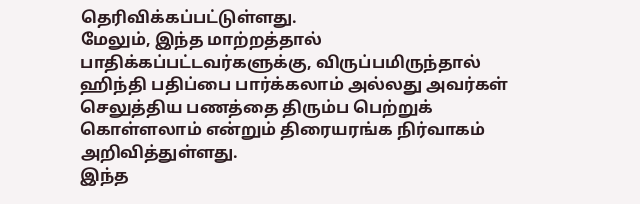தெரிவிக்கப்பட்டுள்ளது.
மேலும், இந்த மாற்றத்தால் பாதிக்கப்பட்டவர்களுக்கு, விருப்பமிருந்தால் ஹிந்தி பதிப்பை பார்க்கலாம் அல்லது அவர்கள் செலுத்திய பணத்தை திரும்ப பெற்றுக் கொள்ளலாம் என்றும் திரையரங்க நிர்வாகம் அறிவித்துள்ளது.
இந்த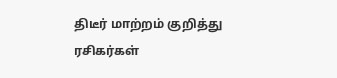திடீர் மாற்றம் குறித்து ரசிகர்கள்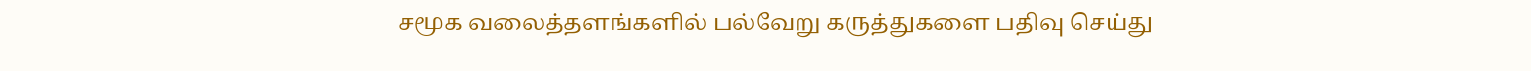சமூக வலைத்தளங்களில் பல்வேறு கருத்துகளை பதிவு செய்து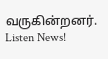வருகின்றனர்.
Listen News!